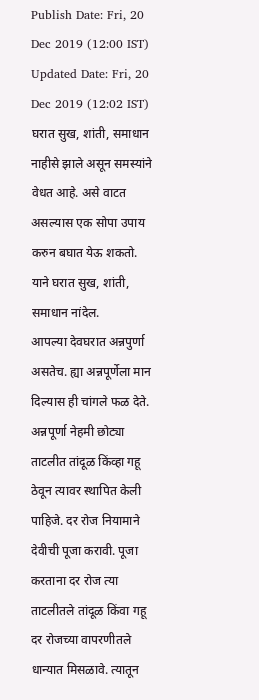Publish Date: Fri, 20 Dec 2019 (12:00 IST)
Updated Date: Fri, 20 Dec 2019 (12:02 IST)
घरात सुख, शांती, समाधान नाहीसे झाले असून समस्यांने वेधत आहे. असे वाटत असल्यास एक सोपा उपाय करुन बघात येऊ शकतो. याने घरात सुख, शांती, समाधान नांदेल.
आपल्या देवघरात अन्नपुर्णा असतेच. ह्या अन्नपूर्णेला मान दिल्यास ही चांगले फळ देते.
अन्नपूर्णा नेहमी छोट्या ताटलीत तांदूळ किंव्हा गहू ठेवून त्यावर स्थापित केली पाहिजे. दर रोज नियामाने देवीची पूजा करावी. पूजा करताना दर रोज त्या ताटलीतले तांदूळ किंवा गहू दर रोजच्या वापरणीतले धान्यात मिसळावे. त्यातून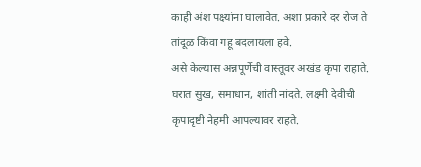काही अंश पक्ष्यांना घालावेत. अशा प्रकारे दर रोज ते तांदूळ किंवा गहू बदलायला हवे.
असे केल्यास अन्नपूर्णेची वास्तूवर अखंड कृपा राहाते. घरात सुख, समाधान, शांती नांदते. लक्ष्मी देवीची कृपादृष्टी नेहमी आपल्यावर राहते.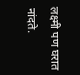लक्ष्मी पण घरात नांदते.